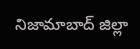నిజామాబాద్ జిల్లా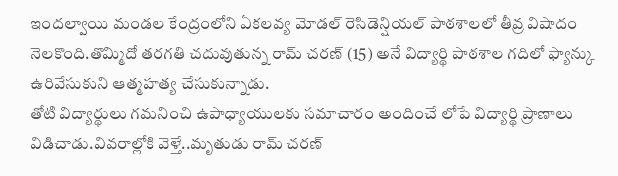ఇందల్వాయి మండల కేంద్రంలోని ఏకలవ్య మోడల్ రెసిడెన్షియల్ పాఠశాలలో తీవ్ర విషాదం నెలకొంది.తొమ్మిదో తరగతి చదువుతున్న రామ్ చరణ్ (15) అనే విద్యార్థి పాఠశాల గదిలో ఫ్యాన్కు ఉరివేసుకుని ఆత్మహత్య చేసుకున్నాడు.
తోటి విద్యార్థులు గమనించి ఉపాధ్యాయులకు సమాచారం అందించే లోపే విద్యార్థి ప్రాణాలు విడిచాడు.వివరాల్లోకి వెళ్తే..మృతుడు రామ్ చరణ్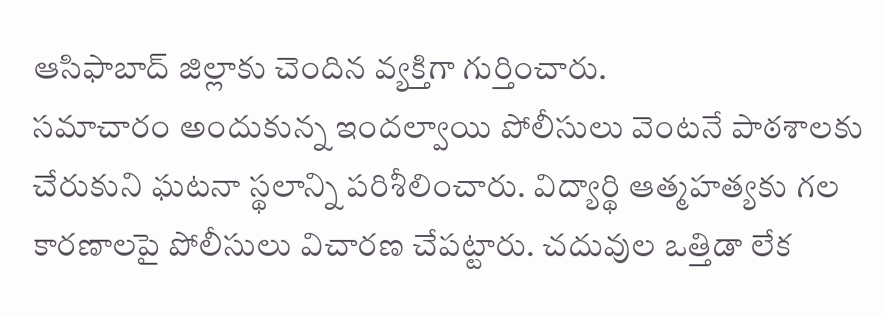ఆసిఫాబాద్ జిల్లాకు చెందిన వ్యక్తిగా గుర్తించారు.
సమాచారం అందుకున్న ఇందల్వాయి పోలీసులు వెంటనే పాఠశాలకు చేరుకుని ఘటనా స్థలాన్ని పరిశీలించారు. విద్యార్థి ఆత్మహత్యకు గల కారణాలపై పోలీసులు విచారణ చేపట్టారు. చదువుల ఒత్తిడా లేక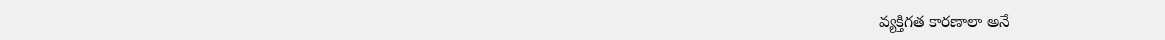వ్యక్తిగత కారణాలా అనే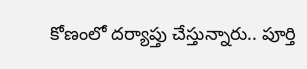కోణంలో దర్యాప్తు చేస్తున్నారు.. పూర్తి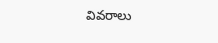వివరాలు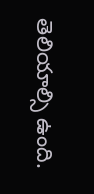తెలియాల్సి ఉంది.